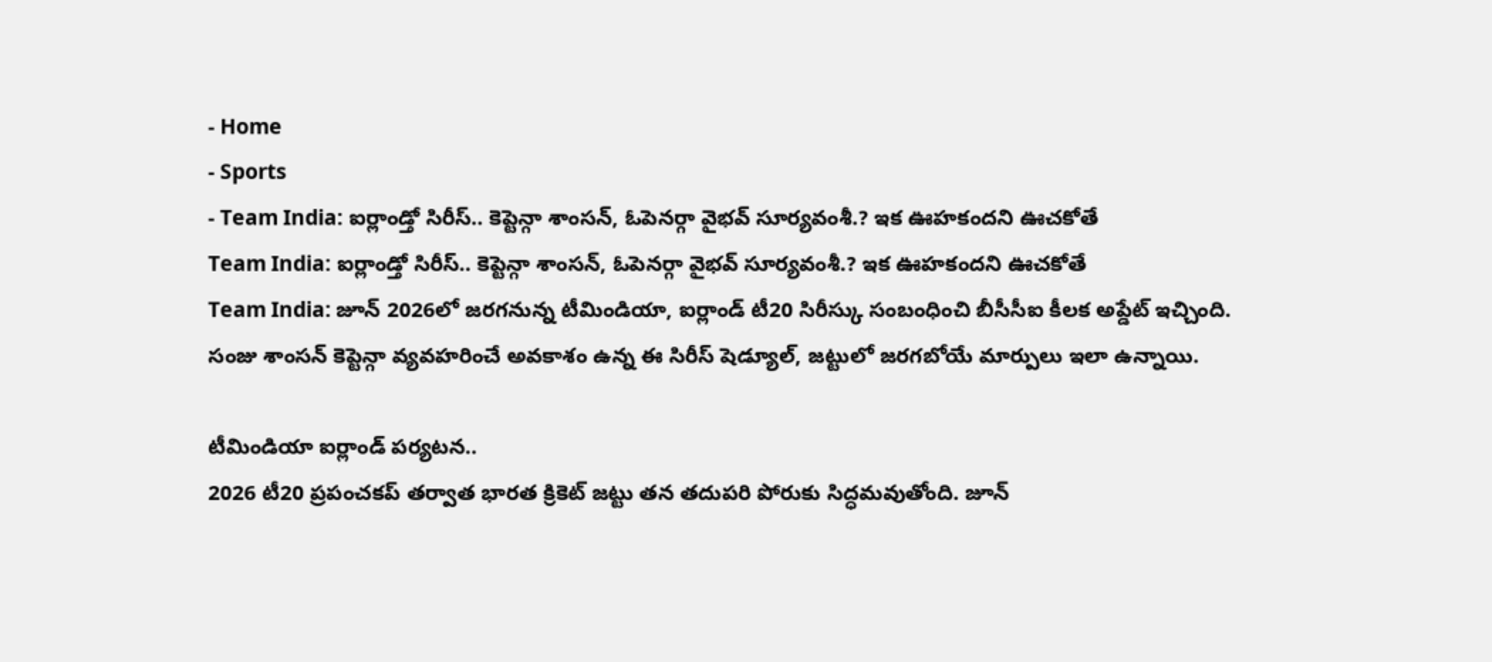- Home
- Sports
- Team India: ఐర్లాండ్తో సిరీస్.. కెప్టెన్గా శాంసన్, ఓపెనర్గా వైభవ్ సూర్యవంశీ.? ఇక ఊహకందని ఊచకోతే
Team India: ఐర్లాండ్తో సిరీస్.. కెప్టెన్గా శాంసన్, ఓపెనర్గా వైభవ్ సూర్యవంశీ.? ఇక ఊహకందని ఊచకోతే
Team India: జూన్ 2026లో జరగనున్న టీమిండియా, ఐర్లాండ్ టీ20 సిరీస్కు సంబంధించి బీసీసీఐ కీలక అప్డేట్ ఇచ్చింది. సంజు శాంసన్ కెప్టెన్గా వ్యవహరించే అవకాశం ఉన్న ఈ సిరీస్ షెడ్యూల్, జట్టులో జరగబోయే మార్పులు ఇలా ఉన్నాయి.

టీమిండియా ఐర్లాండ్ పర్యటన..
2026 టీ20 ప్రపంచకప్ తర్వాత భారత క్రికెట్ జట్టు తన తదుపరి పోరుకు సిద్ధమవుతోంది. జూన్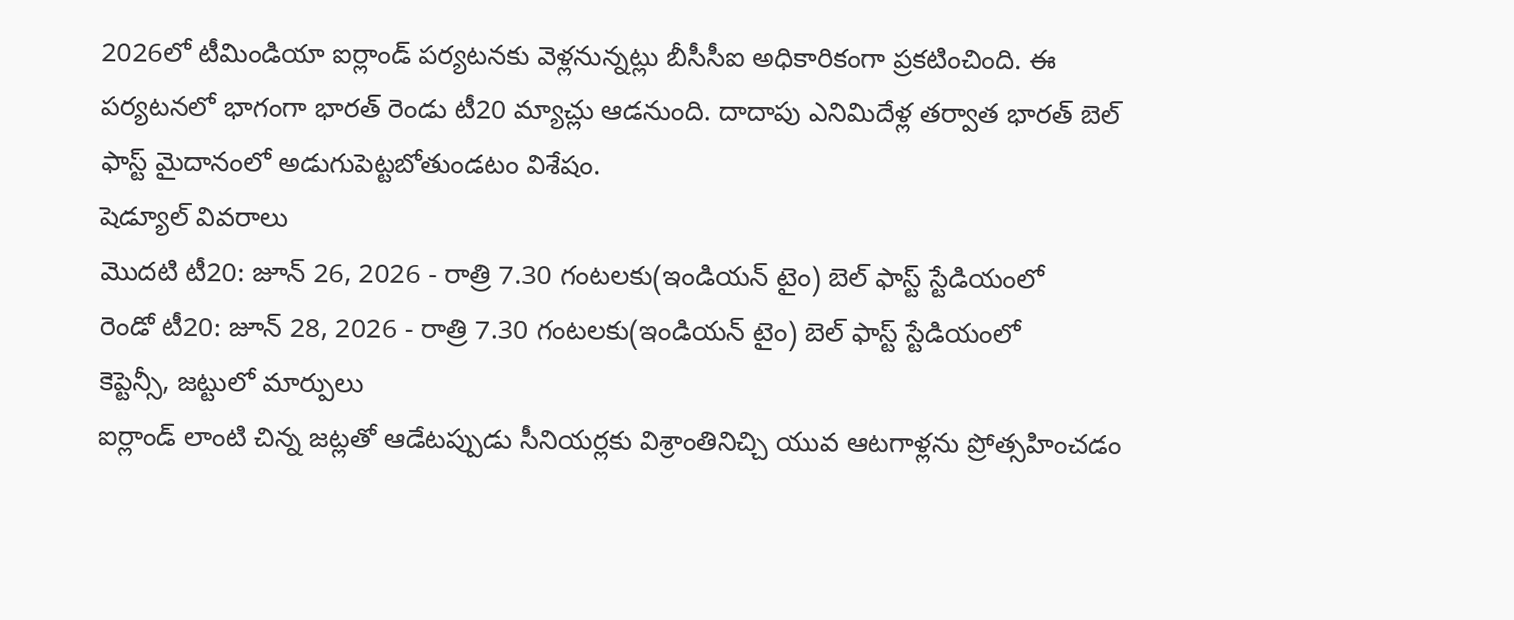2026లో టీమిండియా ఐర్లాండ్ పర్యటనకు వెళ్లనున్నట్లు బీసీసీఐ అధికారికంగా ప్రకటించింది. ఈ పర్యటనలో భాగంగా భారత్ రెండు టీ20 మ్యాచ్లు ఆడనుంది. దాదాపు ఎనిమిదేళ్ల తర్వాత భారత్ బెల్ ఫాస్ట్ మైదానంలో అడుగుపెట్టబోతుండటం విశేషం.
షెడ్యూల్ వివరాలు
మొదటి టీ20: జూన్ 26, 2026 - రాత్రి 7.30 గంటలకు(ఇండియన్ టైం) బెల్ ఫాస్ట్ స్టేడియంలో
రెండో టీ20: జూన్ 28, 2026 - రాత్రి 7.30 గంటలకు(ఇండియన్ టైం) బెల్ ఫాస్ట్ స్టేడియంలో
కెప్టెన్సీ, జట్టులో మార్పులు
ఐర్లాండ్ లాంటి చిన్న జట్లతో ఆడేటప్పుడు సీనియర్లకు విశ్రాంతినిచ్చి యువ ఆటగాళ్లను ప్రోత్సహించడం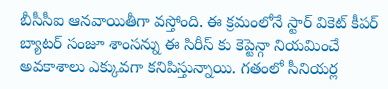బీసీసీఐ ఆనవాయితీగా వస్తోంది. ఈ క్రమంలోనే స్టార్ వికెట్ కీపర్ బ్యాటర్ సంజూ శాంసన్ను ఈ సిరీస్ కు కెప్టెన్గా నియమించే అవకాశాలు ఎక్కువగా కనిపిస్తున్నాయి. గతంలో సీనియర్ల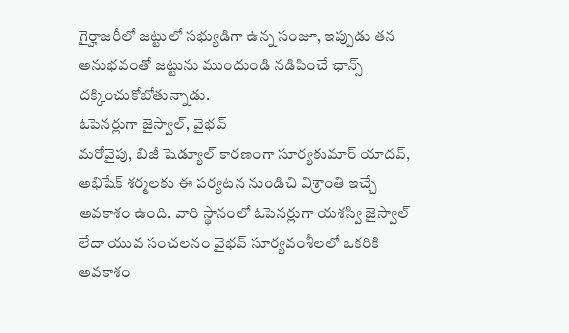గైర్హాజరీలో జట్టులో సభ్యుడిగా ఉన్న సంజూ, ఇప్పుడు తన అనుభవంతో జట్టును ముందుండి నడిపించే ఛాన్స్ దక్కించుకోబోతున్నాడు.
ఓపెనర్లుగా జైస్వాల్, వైభవ్
మరోవైపు, బిజీ షెడ్యూల్ కారణంగా సూర్యకుమార్ యాదవ్, అభిషేక్ శర్మలకు ఈ పర్యటన నుండిచి విశ్రాంతి ఇచ్చే అవకాశం ఉంది. వారి స్థానంలో ఓపెనర్లుగా యశస్వి జైస్వాల్ లేదా యువ సంచలనం వైభవ్ సూర్యవంశీలలో ఒకరికి అవకాశం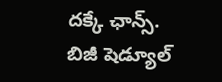దక్కే ఛాన్స్.
బిజీ షెడ్యూల్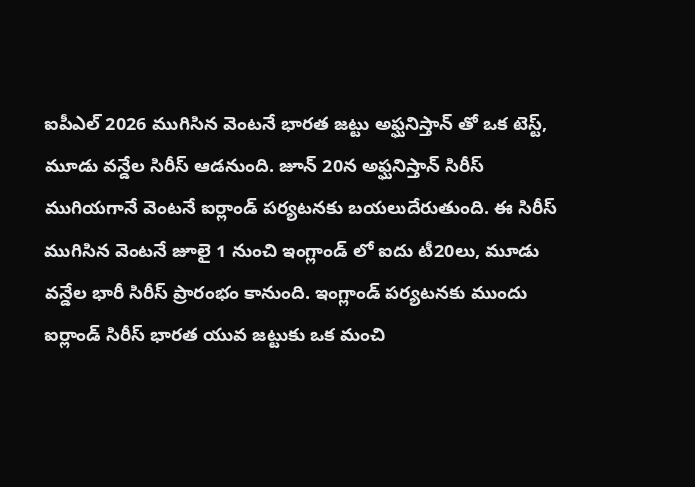ఐపీఎల్ 2026 ముగిసిన వెంటనే భారత జట్టు అఫ్ఘనిస్తాన్ తో ఒక టెస్ట్, మూడు వన్డేల సిరీస్ ఆడనుంది. జూన్ 20న అఫ్ఘనిస్తాన్ సిరీస్ ముగియగానే వెంటనే ఐర్లాండ్ పర్యటనకు బయలుదేరుతుంది. ఈ సిరీస్ ముగిసిన వెంటనే జూలై 1 నుంచి ఇంగ్లాండ్ లో ఐదు టీ20లు, మూడు వన్డేల భారీ సిరీస్ ప్రారంభం కానుంది. ఇంగ్లాండ్ పర్యటనకు ముందు ఐర్లాండ్ సిరీస్ భారత యువ జట్టుకు ఒక మంచి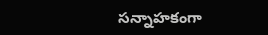సన్నాహకంగా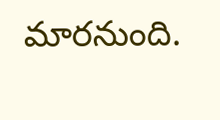మారనుంది.